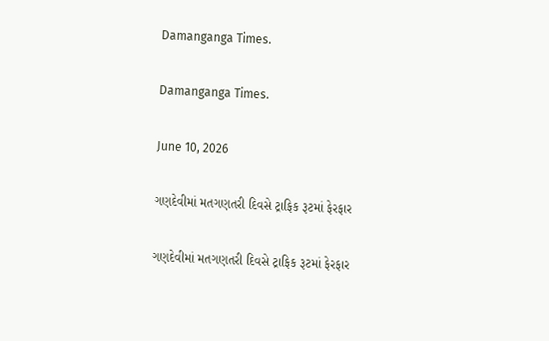Damanganga Times.

Damanganga Times.

June 10, 2026

ગણદેવીમાં મતગણતરી દિવસે ટ્રાફિક રૂટમાં ફેરફાર

ગણદેવીમાં મતગણતરી દિવસે ટ્રાફિક રૂટમાં ફેરફાર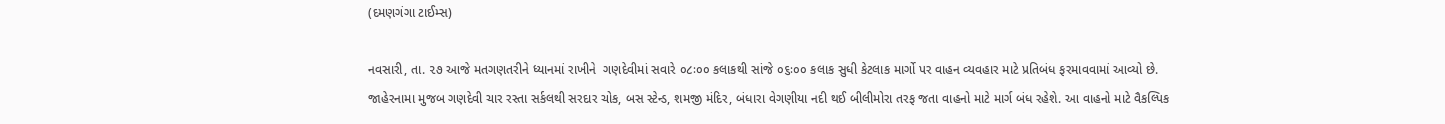(દમણગંગા ટાઈમ્સ)

નવસારી, તા. ૨૭ આજે મતગણતરીને ધ્યાનમાં રાખીને  ગણદેવીમાં સવારે ૦૮ઃ૦૦ કલાકથી સાંજે ૦૬ઃ૦૦ કલાક સુધી કેટલાક માર્ગો પર વાહન વ્યવહાર માટે પ્રતિબંધ ફરમાવવામાં આવ્યો છે. જાહેરનામા મુજબ ગણદેવી ચાર રસ્તા સર્કલથી સરદાર ચોક, બસ સ્ટેન્ડ, શમજી મંદિર, બંધારા વેગણીયા નદી થઈ બીલીમોરા તરફ જતા વાહનો માટે માર્ગ બંધ રહેશે. આ વાહનો માટે વૈકલ્પિક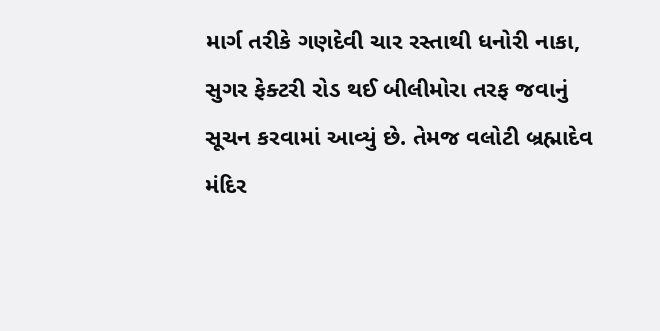માર્ગ તરીકે ગણદેવી ચાર રસ્તાથી ધનોરી નાકા, સુગર ફેક્ટરી રોડ થઈ બીલીમોરા તરફ જવાનું સૂચન કરવામાં આવ્યું છે. તેમજ વલોટી બ્રહ્માદેવ મંદિર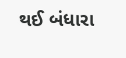થઈ બંધારા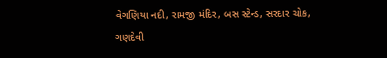વેગણિયા નદી, રામજી મંદિર, બસ સ્ટેન્ડ, સરદાર ચોક, ગણદેવી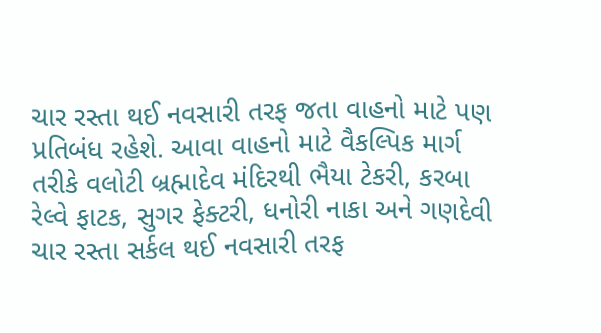ચાર રસ્તા થઈ નવસારી તરફ જતા વાહનો માટે પણ પ્રતિબંધ રહેશે. આવા વાહનો માટે વૈકલ્પિક માર્ગ તરીકે વલોટી બ્રહ્માદેવ મંદિરથી ભૈયા ટેકરી, કરબા રેલ્વે ફાટક, સુગર ફેક્ટરી, ધનોરી નાકા અને ગણદેવી ચાર રસ્તા સર્કલ થઈ નવસારી તરફ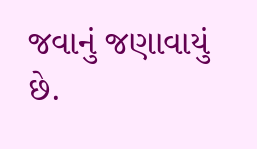જવાનું જણાવાયું છે.